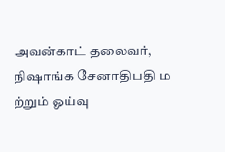அவன்காட் தலைவர், நிஷாங்க சேனாதிபதி ம ற்றும் ஓய்வு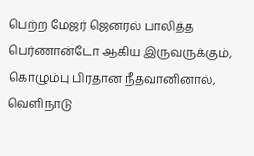பெற்ற மேஜர் ஜெனரல் பாலித்த பெர்ணான்டோ ஆகிய இருவருக்கும், கொழும்பு பிரதான நீதவானினால், வெளிநாடு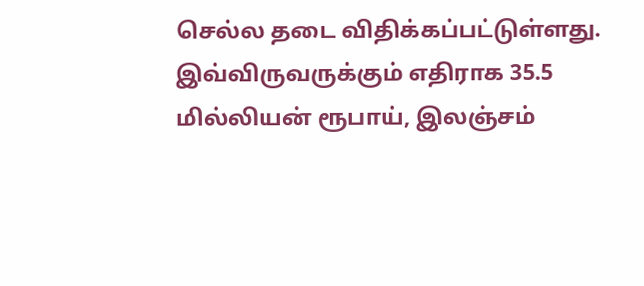செல்ல தடை விதிக்கப்பட்டுள்ளது.
இவ்விருவருக்கும் எதிராக 35.5 மில்லியன் ரூபாய், இலஞ்சம்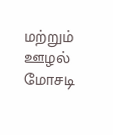மற்றும் ஊழல் மோசடி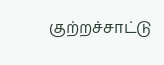குற்றச்சாட்டு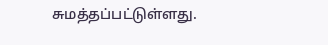சுமத்தப்பட்டுள்ளது.